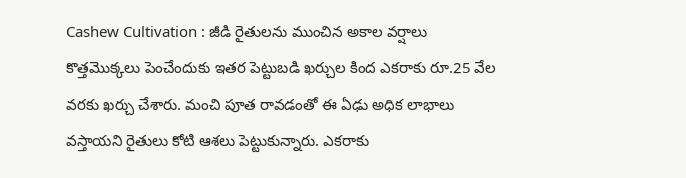Cashew Cultivation : జీడి రైతులను ముంచిన అకాల వర్షాలు
కొత్తమొక్కలు పెంచేందుకు ఇతర పెట్టుబడి ఖర్చుల కింద ఎకరాకు రూ.25 వేల వరకు ఖర్చు చేశారు. మంచి పూత రావడంతో ఈ ఏఢు అధిక లాభాలు వస్తాయని రైతులు కోటి ఆశలు పెట్టుకున్నారు. ఎకరాకు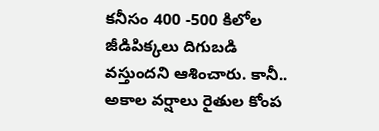కనీసం 400 -500 కిలోల జీడిపిక్కలు దిగుబడి వస్తుందని ఆశించారు. కానీ.. అకాల వర్షాలు రైతుల కోంప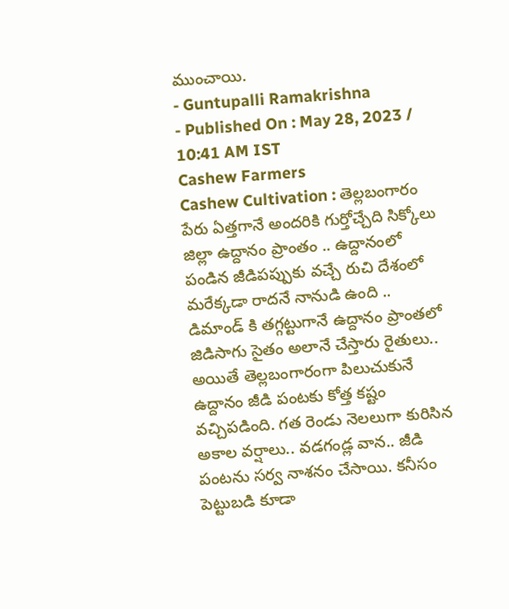ముంచాయి.
- Guntupalli Ramakrishna
- Published On : May 28, 2023 / 10:41 AM IST
Cashew Farmers
Cashew Cultivation : తెల్లబంగారం పేరు ఏత్తగానే అందరికి గుర్తోచ్చేది సిక్కోలు జిల్లా ఉద్దానం ప్రాంతం .. ఉద్దానంలో పండిన జీడిపప్పుకు వచ్చే రుచి దేశంలో మరేక్కడా రాదనే నానుడి ఉంది .. డిమాండ్ కి తగ్గట్టుగానే ఉద్దానం ప్రాంతలో జిడిసాగు సైతం అలానే చేస్తారు రైతులు.. అయితే తెల్లబంగారంగా పిలుచుకునే ఉద్దానం జీడి పంటకు కోత్త కష్టం వచ్చిపడింది. గత రెండు నెలలుగా కురిసిన అకాల వర్షాలు.. వడగండ్ల వాన.. జీడి పంటను సర్వ నాశనం చేసాయి. కనీసం పెట్టుబడి కూడా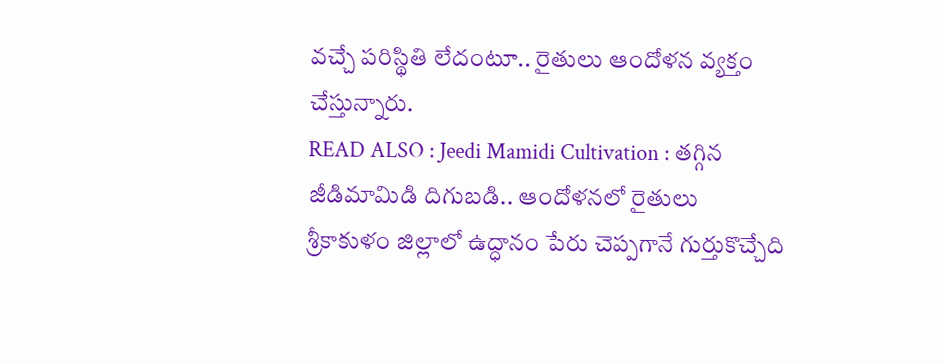వచ్చే పరిస్థితి లేదంటూ.. రైతులు ఆందోళన వ్యక్తం చేస్తున్నారు.
READ ALSO : Jeedi Mamidi Cultivation : తగ్గిన జీడిమామిడి దిగుబడి.. ఆందోళనలో రైతులు
శ్రీకాకుళం జిల్లాలో ఉద్ధానం పేరు చెప్పగానే గుర్తుకొచ్చేది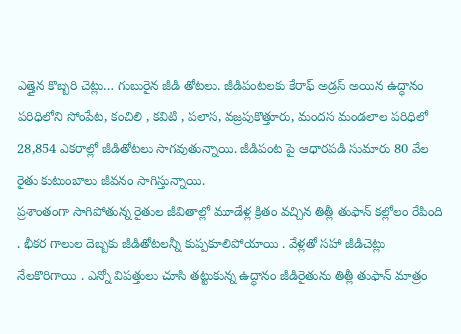ఎత్తైన కొబ్బరి చెట్లు… గుబురైన జీడి తోటలు. జీడిపంటలకు కేరాఫ్ అడ్రస్ అయిన ఉద్ధానం పరిధిలోని సోంపేట, కంచిలి , కవిటి , పలాస, వజ్రపుకొత్తూరు, మందస మండలాల పరిధిలో 28,854 ఎకరాల్లో జీడితోటలు సాగవుతున్నాయి. జీడిపంట పై ఆధారపడి సుమారు 80 వేల రైతు కుటుంబాలు జీవనం సాగిస్తున్నాయి.
ప్రశాంతంగా సాగిపోతున్న రైతుల జీవితాల్లో మూడేళ్ల క్రితం వచ్చిన తిత్లీ తుఫాన్ కల్లోలం రేపింది . భీకర గాలుల దెబ్బకు జీడితోటలన్నీ కుప్పకూలిపోయాయి . వేళ్లతో సహా జీడిచెట్లు నేలకొరిగాయి . ఎన్నో విపత్తులు చూసి తట్టుకున్న ఉద్ధానం జీడిరైతును తిత్లీ తుఫాన్ మాత్రం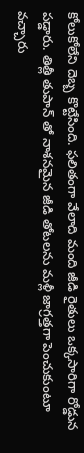కోలుకోలేని దెబ్బ కొట్టేసింది. ఫలితంగా వేలాది మంది జీడి రైతులు ఒక్కసారిగా రోడ్డున పడ్డారు. తిత్లీ తుపాన్ తో నాశనమైన జీడి తోటలను మళ్లీ జాగ్రత్తగా పెంచుకుంటూ వచ్చారు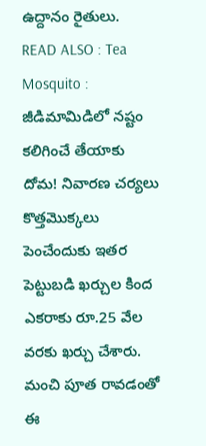ఉద్దానం రైతులు.
READ ALSO : Tea Mosquito : జీడిమామిడిలో నష్టం కలిగించే తేయాకు దోమ! నివారణ చర్యలు
కొత్తమొక్కలు పెంచేందుకు ఇతర పెట్టుబడి ఖర్చుల కింద ఎకరాకు రూ.25 వేల వరకు ఖర్చు చేశారు. మంచి పూత రావడంతో ఈ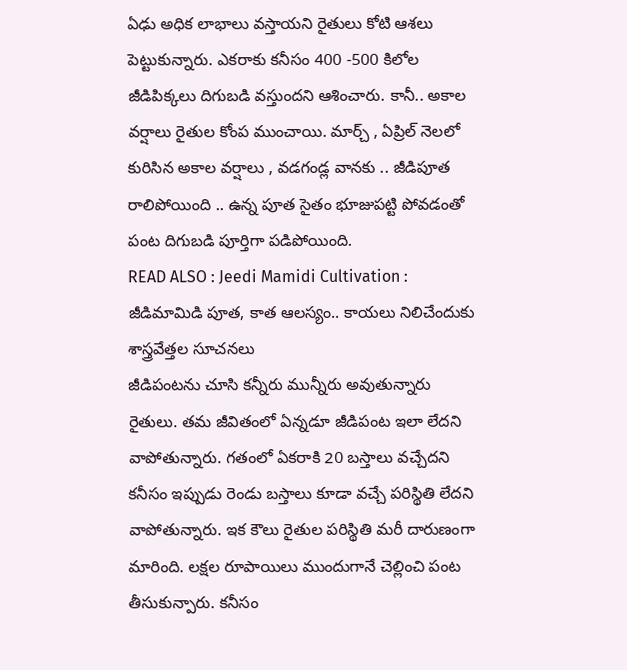ఏఢు అధిక లాభాలు వస్తాయని రైతులు కోటి ఆశలు పెట్టుకున్నారు. ఎకరాకు కనీసం 400 -500 కిలోల జీడిపిక్కలు దిగుబడి వస్తుందని ఆశించారు. కానీ.. అకాల వర్షాలు రైతుల కోంప ముంచాయి. మార్చ్ , ఏప్రిల్ నెలలో కురిసిన అకాల వర్షాలు , వడగండ్ల వానకు .. జీడిపూత రాలిపోయింది .. ఉన్న పూత సైతం భూజుపట్టి పోవడంతో పంట దిగుబడి పూర్తిగా పడిపోయింది.
READ ALSO : Jeedi Mamidi Cultivation : జీడిమామిడి పూత, కాత ఆలస్యం.. కాయలు నిలిచేందుకు శాస్త్రవేత్తల సూచనలు
జీడిపంటను చూసి కన్నీరు మున్నీరు అవుతున్నారు రైతులు. తమ జీవితంలో ఏన్నడూ జీడిపంట ఇలా లేదని వాపోతున్నారు. గతంలో ఏకరాకి 20 బస్తాలు వచ్చేదని కనీసం ఇప్పుడు రెండు బస్తాలు కూడా వచ్చే పరిస్థితి లేదని వాపోతున్నారు. ఇక కౌలు రైతుల పరిస్థితి మరీ దారుణంగా మారింది. లక్షల రూపాయిలు ముందుగానే చెల్లించి పంట తీసుకున్పారు. కనీసం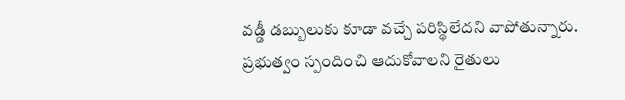వడ్డీ డబ్బులుకు కూడా వచ్చే పరిస్థిలేదని వాపోతున్నారు. ప్రభుత్వం స్పందించి ఆదుకోవాలని రైతులు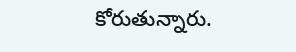కోరుతున్నారు.